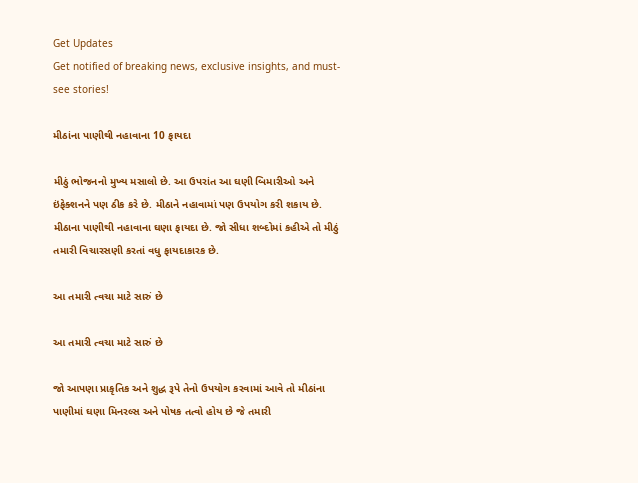Get Updates
Get notified of breaking news, exclusive insights, and must-see stories!

મીઠાંના પાણીથી નહાવાના 10 ફાયદા

મીઠું ભોજનનો મુખ્ય મસાલો છે. આ ઉપરાંત આ ઘણી બિમારીઓ અને ઇંફેક્શનને પણ ઠીક કરે છે. મીઠાને નહાવામાં પણ ઉપયોગ કરી શકાય છે. મીઠાના પાણીથી નહાવાના ઘણા ફાયદા છે. જો સીધા શબ્દોમાં કહીએ તો મીઠું તમારી વિચારસણી કરતાં વધુ ફાયદાકારક છે.

આ તમારી ત્વચા માટે સારું છે

આ તમારી ત્વચા માટે સારું છે

જો આપણા પ્રાકૃતિક અને શુદ્ધ રૂપે તેનો ઉપયોગ કરવામાં આવે તો મીઠાંના પાણીમાં ઘણા મિનરલ્સ અને પોષક તત્વો હોય છે જે તમારી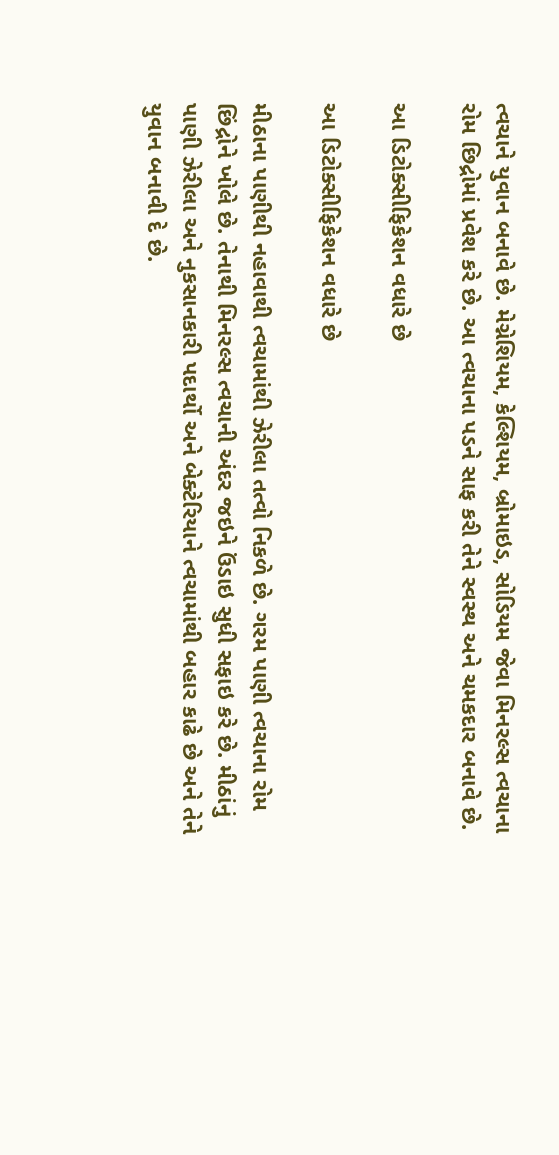ત્વચાને યુવાન બનાવે છે. મેગ્નેશિયમ, કેલ્શિયમ, બ્રોમાઇડ, સોડિયમ જેવા મિનરલ્સ ત્વચાના રોમ છિદ્રોમાં પ્રવેશ કરે છે. આ ત્વચાના પડને સાફ કરી તેને સ્વસ્થ અને ચમકદાર બનાવે છે.

આ ડિટોક્સીફિકેશન વધારે છે

આ ડિટોક્સીફિકેશન વધારે છે

મીઠાના પાણીથી નહાવાથી ત્વચામાંથી ઝેરીલા તત્વો નિકળે છે. ગરમ પાણી ત્વચાના રોમ છિંદ્રોને ખોલે છે. તેનાથી મિનરલ્સ ત્વચાની અંદર જઇને ઉંડાઇ સુધી સફાઇ કરે છે. મીઠાંનું પાણી ઝેરીલા અને નુકસાનકારી પદાર્થો અને બેક્ટેરિયાને ત્વચામાંથી બહાર કાઢે છે અને તેને યુવાન બનાવી દે છે.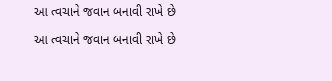આ ત્વચાને જવાન બનાવી રાખે છે

આ ત્વચાને જવાન બનાવી રાખે છે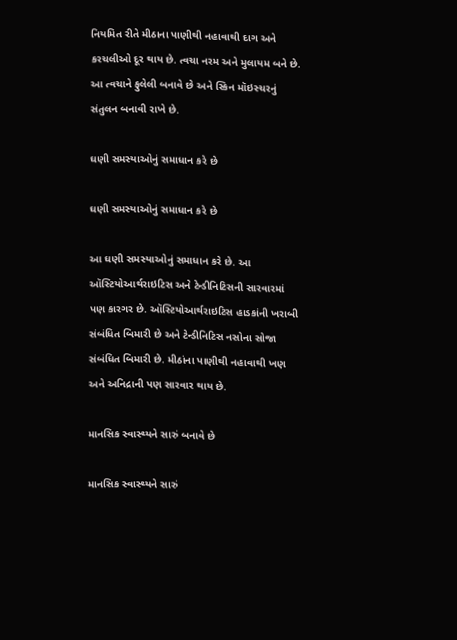નિયમિત રીતે મીઠાના પાણીથી નહાવાથી દાગ અને કરચલીઓ દૂર થાય છે. ત્વચા નરમ અને મુલાયમ બને છે. આ ત્વચાને ફુલેલી બનાવે છે અને સ્કિન મૉઇસ્ચરનું સંતુલન બનાવી રાખે છે.

ઘણી સમસ્યાઓનું સમાધાન કરે છે

ઘણી સમસ્યાઓનું સમાધાન કરે છે

આ ઘણી સમસ્યાઓનું સમાધાન કરે છે. આ ઑસ્ટિયોઆર્થરાઇટિસ અને ટેન્ડીનિટિસની સારવારમાં પણ કારગર છે. ઑસ્ટિયોઆર્થરાઇટિસ હાડકાંની ખરાબી સંબંધિત બિમારી છે અને ટેન્ડીનિટિસ નસોના સોજા સંબંધિત બિમારી છે. મીઠાંના પાણીથી નહાવાથી ખણ અને અનિદ્રાની પણ સારવાર થાય છે.

માનસિક સ્વાસ્થ્યને સારું બનાવે છે

માનસિક સ્વાસ્થ્યને સારું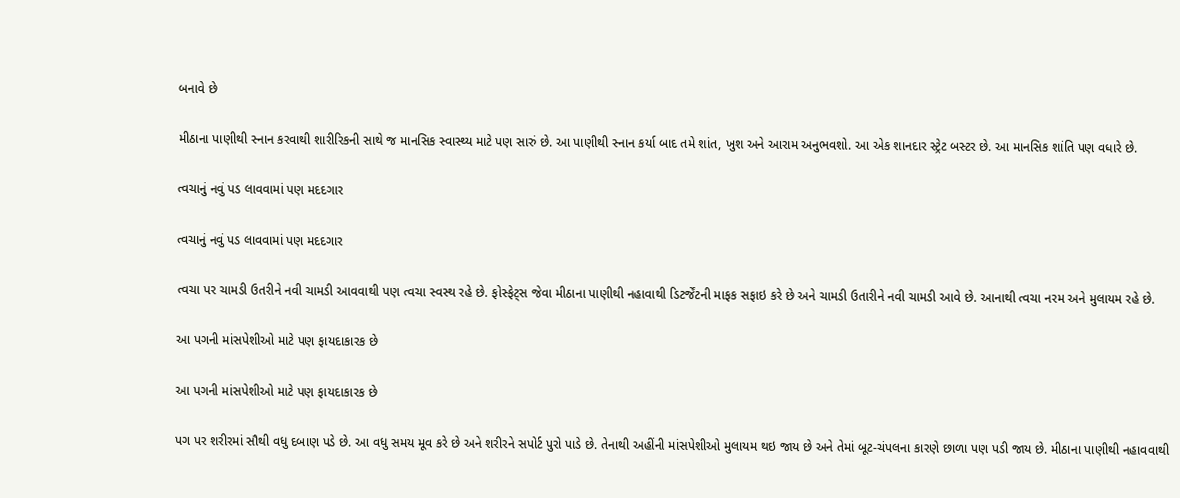બનાવે છે

મીઠાના પાણીથી સ્નાન કરવાથી શારીરિકની સાથે જ માનસિક સ્વાસ્થ્ય માટે પણ સારું છે. આ પાણીથી સ્નાન કર્યા બાદ તમે શાંત, ખુશ અને આરામ અનુભવશો. આ એક શાનદાર સ્ટ્રેટ બસ્ટર છે. આ માનસિક શાંતિ પણ વધારે છે.

ત્વચાનું નવું પડ લાવવામાં પણ મદદગાર

ત્વચાનું નવું પડ લાવવામાં પણ મદદગાર

ત્વચા પર ચામડી ઉતરીને નવી ચામડી આવવાથી પણ ત્વચા સ્વસ્થ રહે છે. ફોસ્ફેટ્સ જેવા મીઠાના પાણીથી નહાવાથી ડિટર્જેંટની માફક સફાઇ કરે છે અને ચામડી ઉતારીને નવી ચામડી આવે છે. આનાથી ત્વચા નરમ અને મુલાયમ રહે છે.

આ પગની માંસપેશીઓ માટે પણ ફાયદાકારક છે

આ પગની માંસપેશીઓ માટે પણ ફાયદાકારક છે

પગ પર શરીરમાં સૌથી વધુ દબાણ પડે છે. આ વધુ સમય મૂવ કરે છે અને શરીરને સપોર્ટ પુરો પાડે છે. તેનાથી અહીંની માંસપેશીઓ મુલાયમ થઇ જાય છે અને તેમાં બૂટ-ચંપલના કારણે છાળા પણ પડી જાય છે. મીઠાના પાણીથી નહાવવાથી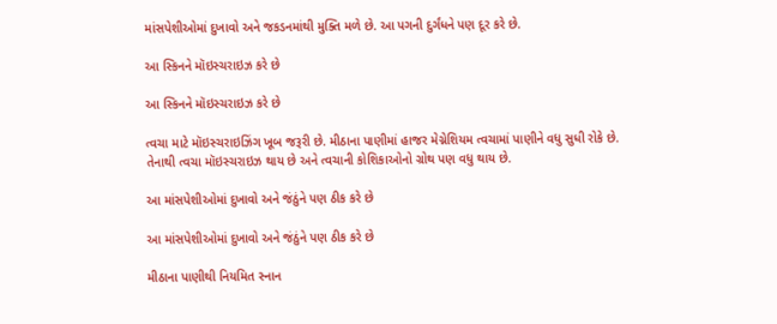માંસપેશીઓમાં દુખાવો અને જકડનમાંથી મુક્તિ મળે છે. આ પગની દુર્ગંધને પણ દૂર કરે છે.

આ સ્કિનને મૉઇસ્ચરાઇઝ કરે છે

આ સ્કિનને મૉઇસ્ચરાઇઝ કરે છે

ત્વચા માટે મૉઇસ્ચરાઇઝિંગ ખૂબ જરૂરી છે. મીઠાના પાણીમાં હાજર મેગ્નેશિયમ ત્વચામાં પાણીને વધુ સુધી રોકે છે. તેનાથી ત્વચા મૉઇસ્ચરાઇઝ થાય છે અને ત્વચાની કોશિકાઓનો ગ્રોથ પણ વધુ થાય છે.

આ માંસપેશીઓમાં દુખાવો અને જંઠુંને પણ ઠીક કરે છે

આ માંસપેશીઓમાં દુખાવો અને જંઠુંને પણ ઠીક કરે છે

મીઠાના પાણીથી નિયમિત સ્નાન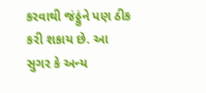કરવાથી જંઠ્ઠુંને પણ ઠીક કરી શકાય છે. આ સુગર કે અન્ય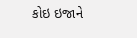કોઇ ઇજાને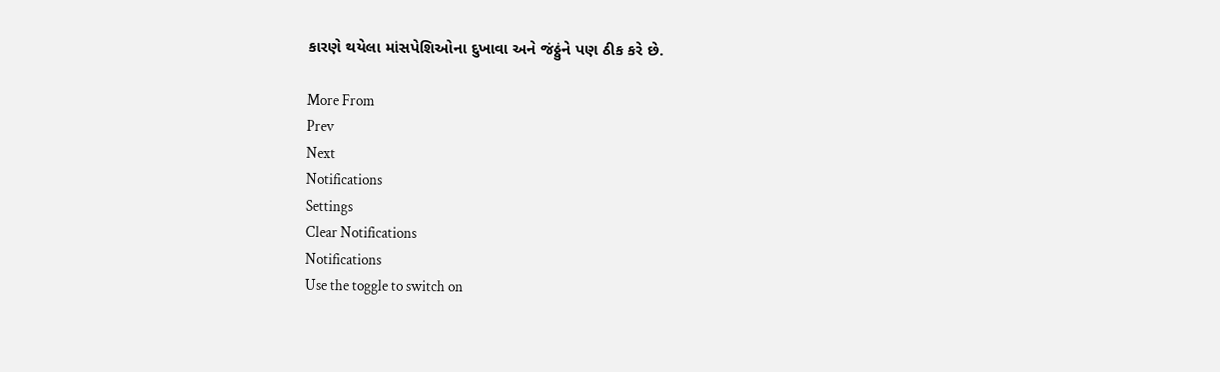કારણે થયેલા માંસપેશિઓના દુખાવા અને જંઠ્ઠુંને પણ ઠીક કરે છે.

More From
Prev
Next
Notifications
Settings
Clear Notifications
Notifications
Use the toggle to switch on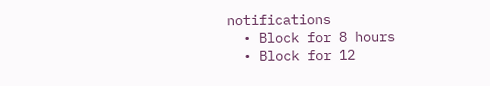notifications
  • Block for 8 hours
  • Block for 12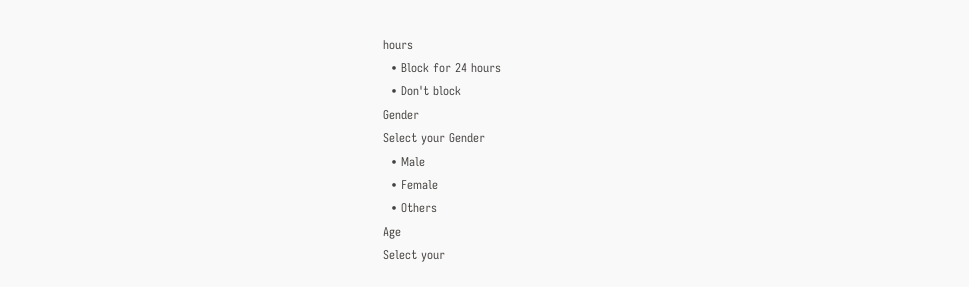hours
  • Block for 24 hours
  • Don't block
Gender
Select your Gender
  • Male
  • Female
  • Others
Age
Select your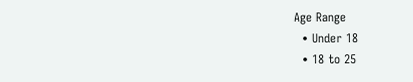Age Range
  • Under 18
  • 18 to 25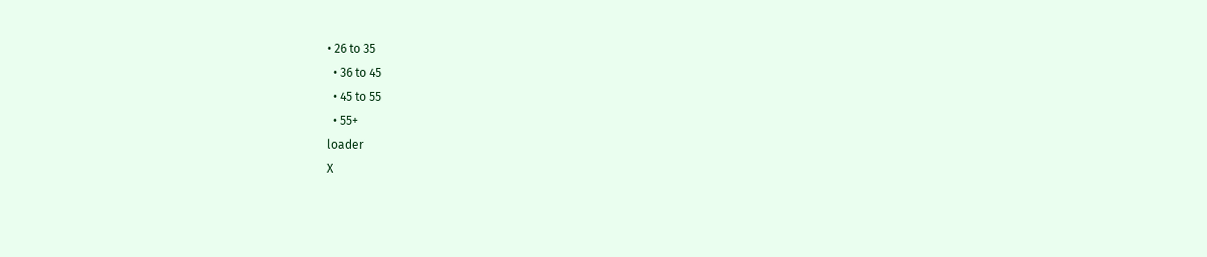• 26 to 35
  • 36 to 45
  • 45 to 55
  • 55+
loader
X